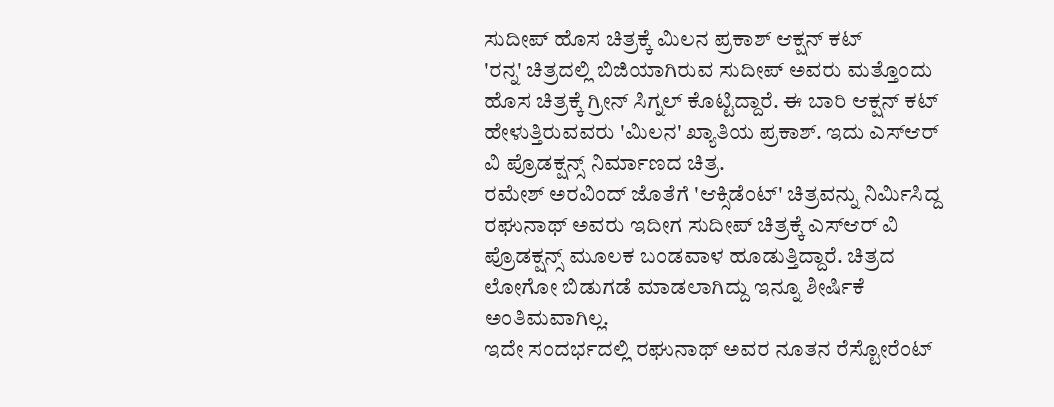ಸುದೀಪ್ ಹೊಸ ಚಿತ್ರಕ್ಕೆ ಮಿಲನ ಪ್ರಕಾಶ್ ಆಕ್ಷನ್ ಕಟ್
'ರನ್ನ' ಚಿತ್ರದಲ್ಲಿ ಬಿಜಿಯಾಗಿರುವ ಸುದೀಪ್ ಅವರು ಮತ್ತೊಂದು ಹೊಸ ಚಿತ್ರಕ್ಕೆ ಗ್ರೀನ್ ಸಿಗ್ನಲ್ ಕೊಟ್ಟಿದ್ದಾರೆ. ಈ ಬಾರಿ ಆಕ್ಷನ್ ಕಟ್ ಹೇಳುತ್ತಿರುವವರು 'ಮಿಲನ' ಖ್ಯಾತಿಯ ಪ್ರಕಾಶ್. ಇದು ಎಸ್ಆರ್ ವಿ ಪ್ರೊಡಕ್ಷನ್ಸ್ ನಿರ್ಮಾಣದ ಚಿತ್ರ.
ರಮೇಶ್ ಅರವಿಂದ್ ಜೊತೆಗೆ 'ಆಕ್ಸಿಡೆಂಟ್' ಚಿತ್ರವನ್ನು ನಿರ್ಮಿಸಿದ್ದ ರಘುನಾಥ್ ಅವರು ಇದೀಗ ಸುದೀಪ್ ಚಿತ್ರಕ್ಕೆ ಎಸ್ಆರ್ ವಿ ಪ್ರೊಡಕ್ಷನ್ಸ್ ಮೂಲಕ ಬಂಡವಾಳ ಹೂಡುತ್ತಿದ್ದಾರೆ. ಚಿತ್ರದ ಲೋಗೋ ಬಿಡುಗಡೆ ಮಾಡಲಾಗಿದ್ದು ಇನ್ನೂ ಶೀರ್ಷಿಕೆ ಅಂತಿಮವಾಗಿಲ್ಲ.
ಇದೇ ಸಂದರ್ಭದಲ್ಲಿ ರಘುನಾಥ್ ಅವರ ನೂತನ ರೆಸ್ಟೋರೆಂಟ್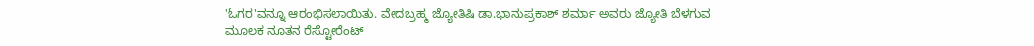'ಓಗರ'ವನ್ನೂ ಆರಂಭಿಸಲಾಯಿತು. ವೇದಬ್ರಹ್ಮ ಜ್ಯೋತಿಷಿ ಡಾ.ಭಾನುಪ್ರಕಾಶ್ ಶರ್ಮಾ ಅವರು ಜ್ಯೋತಿ ಬೆಳಗುವ ಮೂಲಕ ನೂತನ ರೆಸ್ಟೋರೆಂಟ್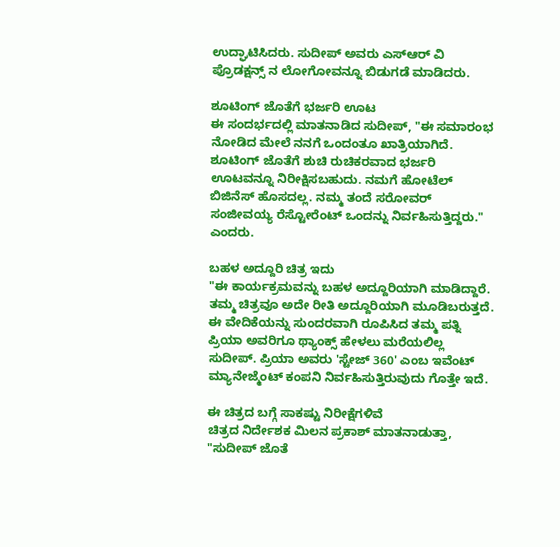ಉದ್ಘಾಟಿಸಿದರು. ಸುದೀಪ್ ಅವರು ಎಸ್ಆರ್ ವಿ ಪ್ರೊಡಕ್ಷನ್ಸ್ ನ ಲೋಗೋವನ್ನೂ ಬಿಡುಗಡೆ ಮಾಡಿದರು.

ಶೂಟಿಂಗ್ ಜೊತೆಗೆ ಭರ್ಜರಿ ಊಟ
ಈ ಸಂದರ್ಭದಲ್ಲಿ ಮಾತನಾಡಿದ ಸುದೀಪ್, "ಈ ಸಮಾರಂಭ ನೋಡಿದ ಮೇಲೆ ನನಗೆ ಒಂದಂತೂ ಖಾತ್ರಿಯಾಗಿದೆ. ಶೂಟಿಂಗ್ ಜೊತೆಗೆ ಶುಚಿ ರುಚಿಕರವಾದ ಭರ್ಜರಿ ಊಟವನ್ನೂ ನಿರೀಕ್ಷಿಸಬಹುದು. ನಮಗೆ ಹೋಟೆಲ್ ಬಿಜಿನೆಸ್ ಹೊಸದಲ್ಲ. ನಮ್ಮ ತಂದೆ ಸರೋವರ್ ಸಂಜೀವಯ್ಯ ರೆಸ್ಟೋರೆಂಟ್ ಒಂದನ್ನು ನಿರ್ವಹಿಸುತ್ತಿದ್ದರು." ಎಂದರು.

ಬಹಳ ಅದ್ದೂರಿ ಚಿತ್ರ ಇದು
"ಈ ಕಾರ್ಯಕ್ರಮವನ್ನು ಬಹಳ ಅದ್ದೂರಿಯಾಗಿ ಮಾಡಿದ್ದಾರೆ. ತಮ್ಮ ಚಿತ್ರವೂ ಅದೇ ರೀತಿ ಅದ್ದೂರಿಯಾಗಿ ಮೂಡಿಬರುತ್ತದೆ. ಈ ವೇದಿಕೆಯನ್ನು ಸುಂದರವಾಗಿ ರೂಪಿಸಿದ ತಮ್ಮ ಪತ್ನಿ ಪ್ರಿಯಾ ಅವರಿಗೂ ಥ್ಯಾಂಕ್ಸ್ ಹೇಳಲು ಮರೆಯಲಿಲ್ಲ ಸುದೀಪ್. ಪ್ರಿಯಾ ಅವರು 'ಸ್ಟೇಜ್ 360' ಎಂಬ ಇವೆಂಟ್ ಮ್ಯಾನೇಜ್ಮೆಂಟ್ ಕಂಪನಿ ನಿರ್ವಹಿಸುತ್ತಿರುವುದು ಗೊತ್ತೇ ಇದೆ.

ಈ ಚಿತ್ರದ ಬಗ್ಗೆ ಸಾಕಷ್ಟು ನಿರೀಕ್ಷೆಗಳಿವೆ
ಚಿತ್ರದ ನಿರ್ದೇಶಕ ಮಿಲನ ಪ್ರಕಾಶ್ ಮಾತನಾಡುತ್ತಾ, "ಸುದೀಪ್ ಜೊತೆ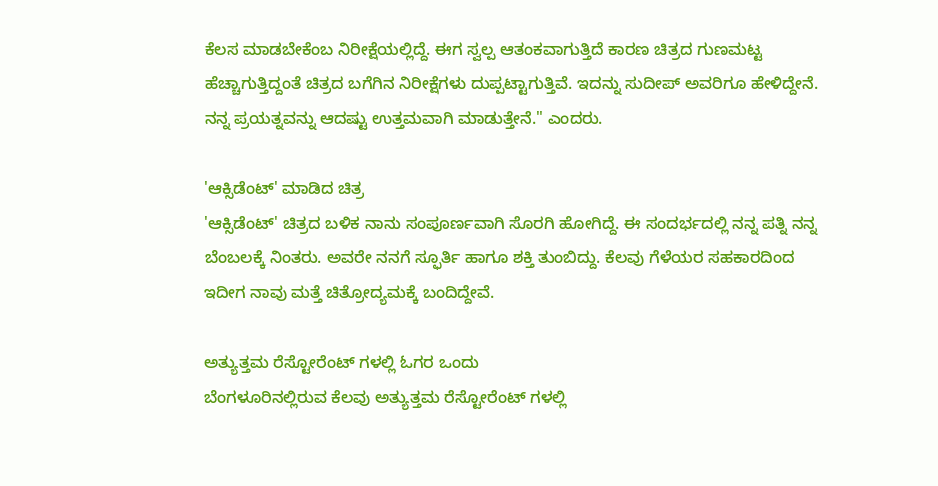ಕೆಲಸ ಮಾಡಬೇಕೆಂಬ ನಿರೀಕ್ಷೆಯಲ್ಲಿದ್ದೆ. ಈಗ ಸ್ವಲ್ಪ ಆತಂಕವಾಗುತ್ತಿದೆ ಕಾರಣ ಚಿತ್ರದ ಗುಣಮಟ್ಟ ಹೆಚ್ಚಾಗುತ್ತಿದ್ದಂತೆ ಚಿತ್ರದ ಬಗೆಗಿನ ನಿರೀಕ್ಷೆಗಳು ದುಪ್ಪಟ್ಟಾಗುತ್ತಿವೆ. ಇದನ್ನು ಸುದೀಪ್ ಅವರಿಗೂ ಹೇಳಿದ್ದೇನೆ. ನನ್ನ ಪ್ರಯತ್ನವನ್ನು ಆದಷ್ಟು ಉತ್ತಮವಾಗಿ ಮಾಡುತ್ತೇನೆ." ಎಂದರು.

'ಆಕ್ಸಿಡೆಂಟ್' ಮಾಡಿದ ಚಿತ್ರ
'ಆಕ್ಸಿಡೆಂಟ್' ಚಿತ್ರದ ಬಳಿಕ ನಾನು ಸಂಪೂರ್ಣವಾಗಿ ಸೊರಗಿ ಹೋಗಿದ್ದೆ. ಈ ಸಂದರ್ಭದಲ್ಲಿ ನನ್ನ ಪತ್ನಿ ನನ್ನ ಬೆಂಬಲಕ್ಕೆ ನಿಂತರು. ಅವರೇ ನನಗೆ ಸ್ಫೂರ್ತಿ ಹಾಗೂ ಶಕ್ತಿ ತುಂಬಿದ್ದು. ಕೆಲವು ಗೆಳೆಯರ ಸಹಕಾರದಿಂದ ಇದೀಗ ನಾವು ಮತ್ತೆ ಚಿತ್ರೋದ್ಯಮಕ್ಕೆ ಬಂದಿದ್ದೇವೆ.

ಅತ್ಯುತ್ತಮ ರೆಸ್ಟೋರೆಂಟ್ ಗಳಲ್ಲಿ ಓಗರ ಒಂದು
ಬೆಂಗಳೂರಿನಲ್ಲಿರುವ ಕೆಲವು ಅತ್ಯುತ್ತಮ ರೆಸ್ಟೋರೆಂಟ್ ಗಳಲ್ಲಿ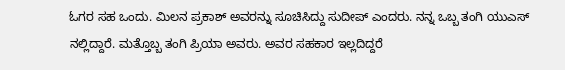ಓಗರ ಸಹ ಒಂದು. ಮಿಲನ ಪ್ರಕಾಶ್ ಅವರನ್ನು ಸೂಚಿಸಿದ್ದು ಸುದೀಪ್ ಎಂದರು. ನನ್ನ ಒಬ್ಬ ತಂಗಿ ಯುಎಸ್ ನಲ್ಲಿದ್ದಾರೆ. ಮತ್ತೊಬ್ಬ ತಂಗಿ ಪ್ರಿಯಾ ಅವರು. ಅವರ ಸಹಕಾರ ಇಲ್ಲದಿದ್ದರೆ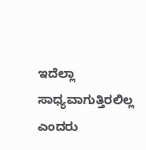ಇದೆಲ್ಲಾ ಸಾಧ್ಯವಾಗುತ್ತಿರಲಿಲ್ಲ ಎಂದರು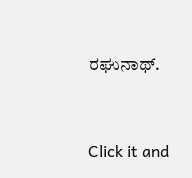ರಘುನಾಥ್.


Click it and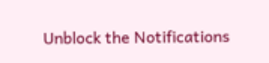Unblock the Notifications